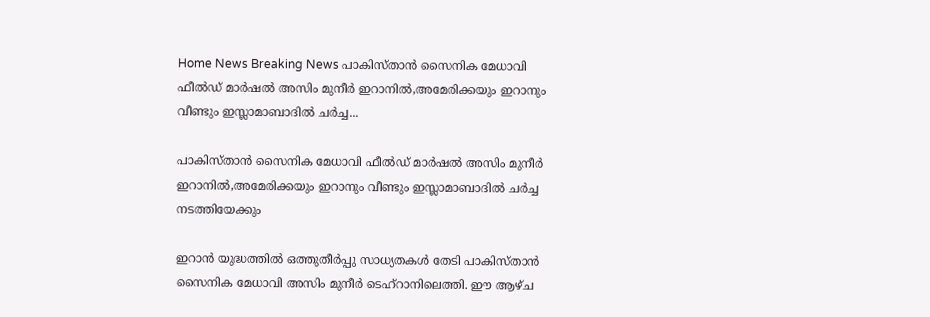Home News Breaking News പാകിസ്താൻ സൈനിക മേധാവി ഫീൽഡ് മാർഷൽ അസിം മുനീർ ഇറാനിൽ,അമേരിക്കയും ഇറാനും വീണ്ടും ഇസ്ലാമാബാദിൽ ചർച്ച...

പാകിസ്താൻ സൈനിക മേധാവി ഫീൽഡ് മാർഷൽ അസിം മുനീർ ഇറാനിൽ,അമേരിക്കയും ഇറാനും വീണ്ടും ഇസ്ലാമാബാദിൽ ചർച്ച നടത്തിയേക്കും

ഇറാൻ യുദ്ധത്തിൽ ഒത്തുതീർപ്പു സാധ്യതകൾ തേടി പാകിസ്താൻ സൈനിക മേധാവി അസിം മുനീർ ടെഹ്റാനിലെത്തി. ഈ ആഴ്ച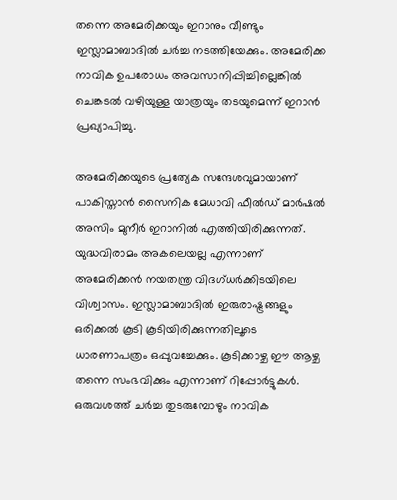തന്നെ അമേരിക്കയും ഇറാനും വീണ്ടും ഇസ്ലാമാബാദിൽ ചർച്ച നടത്തിയേക്കും. അമേരിക്ക നാവിക ഉപരോധം അവസാനിപ്പിച്ചില്ലെങ്കിൽ ചെങ്കടൽ വഴിയുള്ള യാത്രയും തടയുമെന്ന് ഇറാൻ പ്രഖ്യാപിച്ചു.

അമേരിക്കയുടെ പ്രത്യേക സന്ദേശവുമായാണ് പാകിസ്താൻ സൈനിക മേധാവി ഫീൽഡ് മാർഷൽ അസിം മുനീർ ഇറാനിൽ എത്തിയിരിക്കുന്നത്. യുദ്ധവിരാമം അകലെയല്ല എന്നാണ് അമേരിക്കൻ നയതന്ത്ര വിദഗ്ധർക്കിടയിലെ വിശ്വാസം. ഇസ്ലാമാബാദിൽ ഇരുരാഷ്ട്രങ്ങളും ഒരിക്കൽ കൂടി കൂടിയിരിക്കുന്നതിലൂടെ ധാരണാപത്രം ഒപ്പുവച്ചേക്കും. കൂടിക്കാഴ്ച ഈ ആഴ്ച തന്നെ സംഭവിക്കും എന്നാണ് റിപ്പോർട്ടുകൾ. ഒരുവശത്ത് ചർച്ച തുടരുമ്പോഴും നാവിക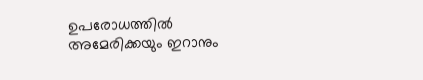ഉപരോധത്തിൽ അമേരിക്കയും ഇറാനും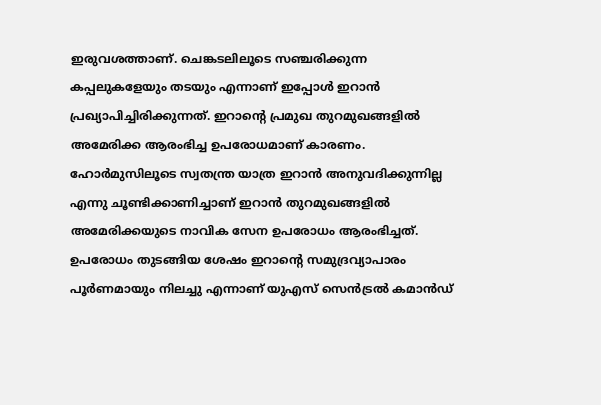ഇരുവശത്താണ്. ചെങ്കടലിലൂടെ സഞ്ചരിക്കുന്ന കപ്പലുകളേയും തടയും എന്നാണ് ഇപ്പോൾ ഇറാൻ പ്രഖ്യാപിച്ചിരിക്കുന്നത്. ഇറാന്‍റെ പ്രമുഖ തുറമുഖങ്ങളിൽ അമേരിക്ക ആരംഭിച്ച ഉപരോധമാണ് കാരണം. ഹോർമുസിലൂടെ സ്വതന്ത്ര യാത്ര ഇറാൻ അനുവദിക്കുന്നില്ല എന്നു ചൂണ്ടിക്കാണിച്ചാണ് ഇറാൻ തുറമുഖങ്ങളിൽ അമേരിക്കയുടെ നാവിക സേന ഉപരോധം ആരംഭിച്ചത്. ഉപരോധം തുടങ്ങിയ ശേഷം ഇറാന്‍റെ സമുദ്രവ്യാപാരം പൂർണമായും നിലച്ചു എന്നാണ് യുഎസ് സെൻട്രൽ കമാൻഡ്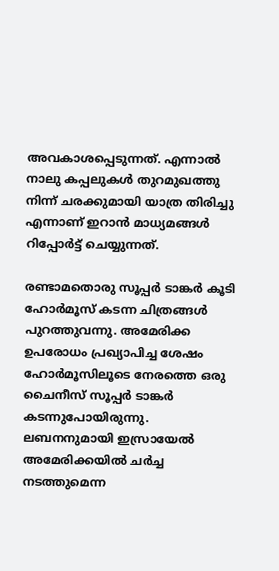അവകാശപ്പെടുന്നത്. എന്നാൽ നാലു കപ്പലുകൾ തുറമുഖത്തു നിന്ന് ചരക്കുമായി യാത്ര തിരിച്ചു എന്നാണ് ഇറാൻ മാധ്യമങ്ങൾ റിപ്പോർട്ട് ചെയ്യുന്നത്.

രണ്ടാമതൊരു സൂപ്പർ ടാങ്കർ കൂടി ഹോർമൂസ് കടന്ന ചിത്രങ്ങൾ പുറത്തുവന്നു. അമേരിക്ക ഉപരോധം പ്രഖ്യാപിച്ച ശേഷം ഹോർമൂസിലൂടെ നേരത്തെ ഒരു ചൈനീസ് സൂപ്പർ ടാങ്കർ കടന്നുപോയിരുന്നു. ലബനനുമായി ഇസ്രായേൽ അമേരിക്കയിൽ ചർച്ച നടത്തുമെന്ന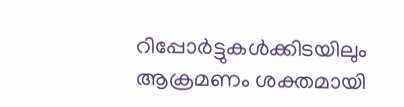റിപ്പോർട്ടുകൾക്കിടയിലും ആക്രമണം ശക്തമായി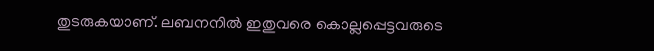തുടരുകയാണ്. ലബനനിൽ ഇതുവരെ കൊല്ലപ്പെട്ടവരുടെ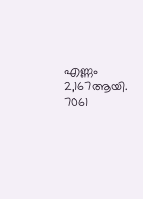എണ്ണം 2,167ആയി. 7061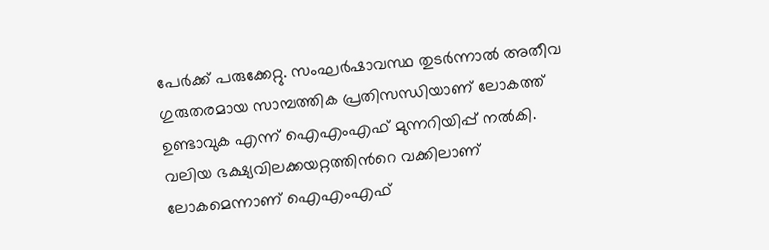പേർക്ക് പരുക്കേറ്റു. സംഘർഷാവസ്ഥ തുടർന്നാൽ അതീവ ഗുരുതരമായ സാമ്പത്തിക പ്രതിസന്ധിയാണ് ലോകത്ത് ഉണ്ടാവുക എന്ന് ഐഎംഎഫ് മുന്നറിയിപ്പ് നൽകി. വലിയ ഭക്ഷ്യവിലക്കയറ്റത്തിന്‍റെ വക്കിലാണ് ലോകമെന്നാണ് ഐഎംഎഫ്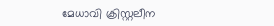മേധാവി ക്രിസ്റ്റലീന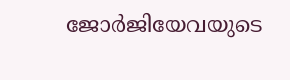ജോർജിയേവയുടെ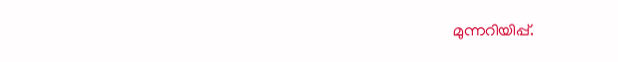മുന്നറിയിപ്പ്.